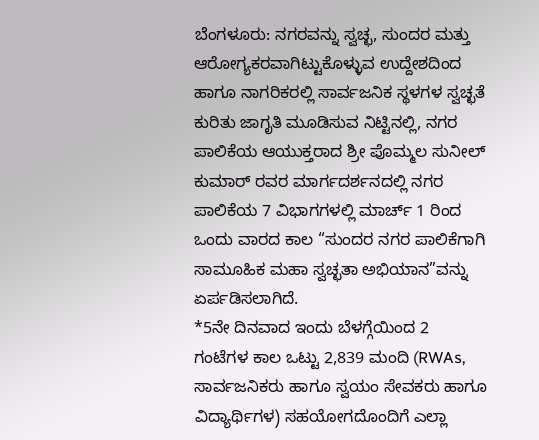ಬೆಂಗಳೂರು: ನಗರವನ್ನು ಸ್ವಚ್ಛ, ಸುಂದರ ಮತ್ತು ಆರೋಗ್ಯಕರವಾಗಿಟ್ಟುಕೊಳ್ಳುವ ಉದ್ದೇಶದಿಂದ ಹಾಗೂ ನಾಗರಿಕರಲ್ಲಿ ಸಾರ್ವಜನಿಕ ಸ್ಥಳಗಳ ಸ್ವಚ್ಛತೆ ಕುರಿತು ಜಾಗೃತಿ ಮೂಡಿಸುವ ನಿಟ್ಟಿನಲ್ಲಿ, ನಗರ ಪಾಲಿಕೆಯ ಆಯುಕ್ತರಾದ ಶ್ರೀ ಪೊಮ್ಮಲ ಸುನೀಲ್ ಕುಮಾರ್ ರವರ ಮಾರ್ಗದರ್ಶನದಲ್ಲಿ ನಗರ ಪಾಲಿಕೆಯ 7 ವಿಭಾಗಗಳಲ್ಲಿ ಮಾರ್ಚ್ 1 ರಿಂದ ಒಂದು ವಾರದ ಕಾಲ “ಸುಂದರ ನಗರ ಪಾಲಿಕೆಗಾಗಿ ಸಾಮೂಹಿಕ ಮಹಾ ಸ್ವಚ್ಛತಾ ಅಭಿಯಾನ”ವನ್ನು ಏರ್ಪಡಿಸಲಾಗಿದೆ.
*5ನೇ ದಿನವಾದ ಇಂದು ಬೆಳಗ್ಗೆಯಿಂದ 2 ಗಂಟೆಗಳ ಕಾಲ ಒಟ್ಟು 2,839 ಮಂದಿ (RWAs, ಸಾರ್ವಜನಿಕರು ಹಾಗೂ ಸ್ವಯಂ ಸೇವಕರು ಹಾಗೂ ವಿದ್ಯಾರ್ಥಿಗಳ) ಸಹಯೋಗದೊಂದಿಗೆ ಎಲ್ಲಾ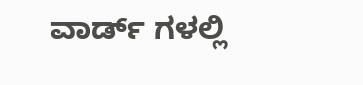ವಾರ್ಡ್ ಗಳಲ್ಲಿ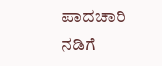ಪಾದಚಾರಿ ನಡಿಗೆ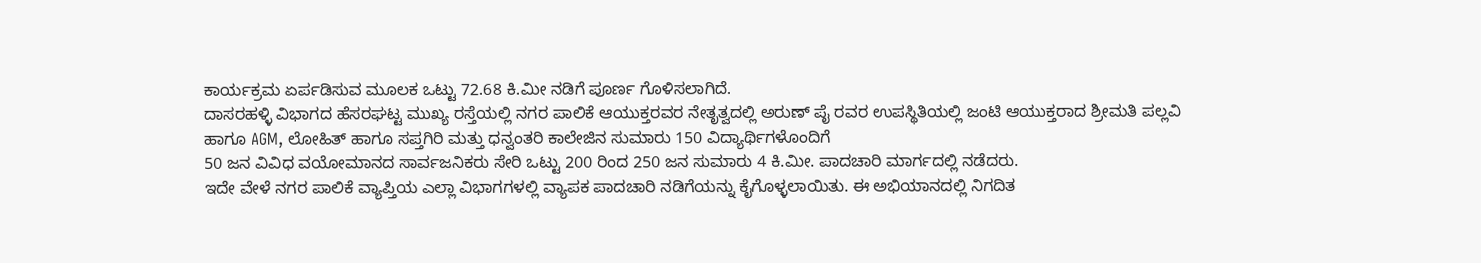ಕಾರ್ಯಕ್ರಮ ಏರ್ಪಡಿಸುವ ಮೂಲಕ ಒಟ್ಟು 72.68 ಕಿ.ಮೀ ನಡಿಗೆ ಪೂರ್ಣ ಗೊಳಿಸಲಾಗಿದೆ.
ದಾಸರಹಳ್ಳಿ ವಿಭಾಗದ ಹೆಸರಘಟ್ಟ ಮುಖ್ಯ ರಸ್ತೆಯಲ್ಲಿ ನಗರ ಪಾಲಿಕೆ ಆಯುಕ್ತರವರ ನೇತೃತ್ವದಲ್ಲಿ ಅರುಣ್ ಪೈ ರವರ ಉಪಸ್ಥಿತಿಯಲ್ಲಿ ಜಂಟಿ ಆಯುಕ್ತರಾದ ಶ್ರೀಮತಿ ಪಲ್ಲವಿ ಹಾಗೂ AGM, ಲೋಹಿತ್ ಹಾಗೂ ಸಪ್ತಗಿರಿ ಮತ್ತು ಧನ್ವಂತರಿ ಕಾಲೇಜಿನ ಸುಮಾರು 150 ವಿದ್ಯಾರ್ಥಿಗಳೊಂದಿಗೆ
50 ಜನ ವಿವಿಧ ವಯೋಮಾನದ ಸಾರ್ವಜನಿಕರು ಸೇರಿ ಒಟ್ಟು 200 ರಿಂದ 250 ಜನ ಸುಮಾರು 4 ಕಿ.ಮೀ. ಪಾದಚಾರಿ ಮಾರ್ಗದಲ್ಲಿ ನಡೆದರು.
ಇದೇ ವೇಳೆ ನಗರ ಪಾಲಿಕೆ ವ್ಯಾಪ್ತಿಯ ಎಲ್ಲಾ ವಿಭಾಗಗಳಲ್ಲಿ ವ್ಯಾಪಕ ಪಾದಚಾರಿ ನಡಿಗೆಯನ್ನು ಕೈಗೊಳ್ಳಲಾಯಿತು. ಈ ಅಭಿಯಾನದಲ್ಲಿ ನಿಗದಿತ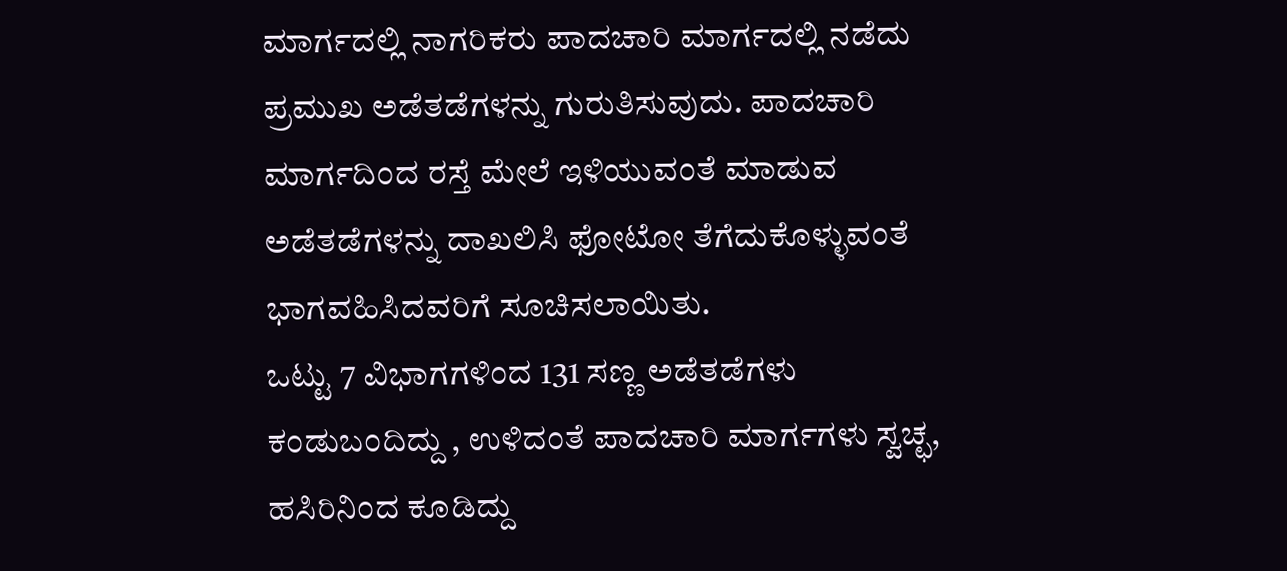ಮಾರ್ಗದಲ್ಲಿ ನಾಗರಿಕರು ಪಾದಚಾರಿ ಮಾರ್ಗದಲ್ಲಿ ನಡೆದು ಪ್ರಮುಖ ಅಡೆತಡೆಗಳನ್ನು ಗುರುತಿಸುವುದು. ಪಾದಚಾರಿ ಮಾರ್ಗದಿಂದ ರಸ್ತೆ ಮೇಲೆ ಇಳಿಯುವಂತೆ ಮಾಡುವ ಅಡೆತಡೆಗಳನ್ನು ದಾಖಲಿಸಿ ಫೋಟೋ ತೆಗೆದುಕೊಳ್ಳುವಂತೆ ಭಾಗವಹಿಸಿದವರಿಗೆ ಸೂಚಿಸಲಾಯಿತು.
ಒಟ್ಟು 7 ವಿಭಾಗಗಳಿಂದ 131 ಸಣ್ಣ ಅಡೆತಡೆಗಳು ಕಂಡುಬಂದಿದ್ದು , ಉಳಿದಂತೆ ಪಾದಚಾರಿ ಮಾರ್ಗಗಳು ಸ್ವಚ್ಛ, ಹಸಿರಿನಿಂದ ಕೂಡಿದ್ದು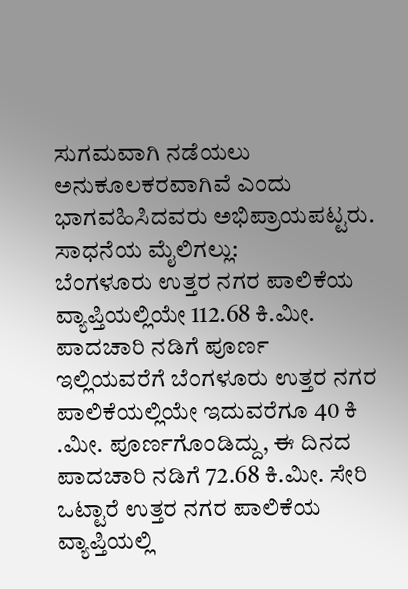ಸುಗಮವಾಗಿ ನಡೆಯಲು ಅನುಕೂಲಕರವಾಗಿವೆ ಎಂದು ಭಾಗವಹಿಸಿದವರು ಅಭಿಪ್ರಾಯಪಟ್ಟರು.
ಸಾಧನೆಯ ಮೈಲಿಗಲ್ಲು:
ಬೆಂಗಳೂರು ಉತ್ತರ ನಗರ ಪಾಲಿಕೆಯ ವ್ಯಾಪ್ತಿಯಲ್ಲಿಯೇ 112.68 ಕಿ.ಮೀ. ಪಾದಚಾರಿ ನಡಿಗೆ ಪೂರ್ಣ
ಇಲ್ಲಿಯವರೆಗೆ ಬೆಂಗಳೂರು ಉತ್ತರ ನಗರ ಪಾಲಿಕೆಯಲ್ಲಿಯೇ ಇದುವರೆಗೂ 40 ಕಿ .ಮೀ. ಪೂರ್ಣಗೊಂಡಿದ್ದು, ಈ ದಿನದ ಪಾದಚಾರಿ ನಡಿಗೆ 72.68 ಕಿ.ಮೀ. ಸೇರಿ ಒಟ್ಟಾರೆ ಉತ್ತರ ನಗರ ಪಾಲಿಕೆಯ ವ್ಯಾಪ್ತಿಯಲ್ಲಿ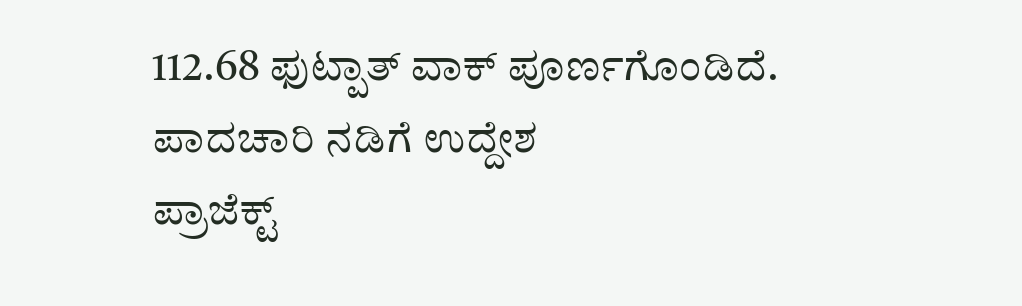112.68 ಫುಟ್ಪಾತ್ ವಾಕ್ ಪೂರ್ಣಗೊಂಡಿದೆ.
ಪಾದಚಾರಿ ನಡಿಗೆ ಉದ್ದೇಶ
ಪ್ರಾಜೆಕ್ಟ್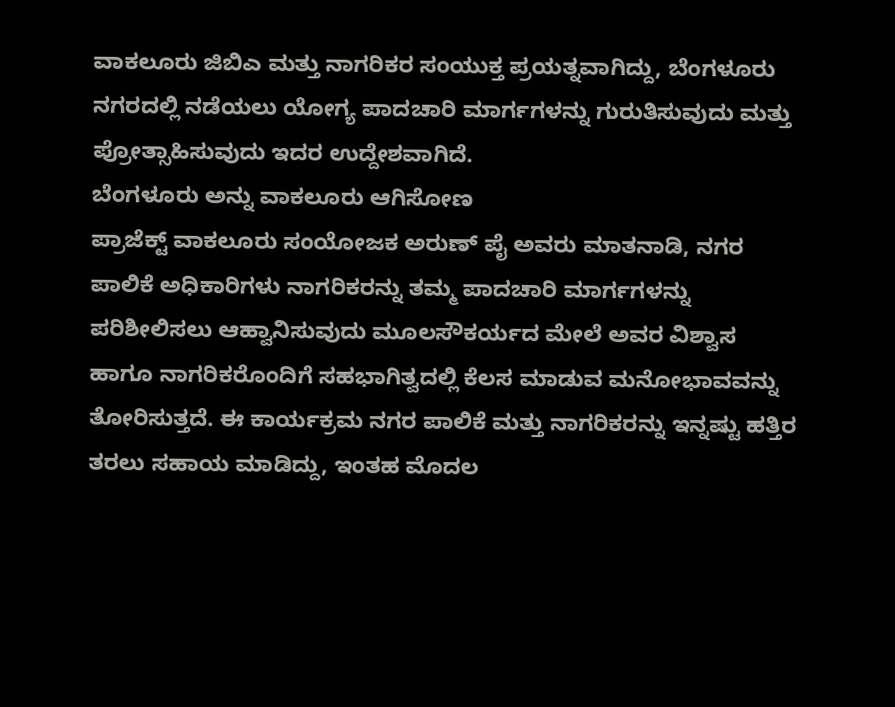ವಾಕಲೂರು ಜಿಬಿಎ ಮತ್ತು ನಾಗರಿಕರ ಸಂಯುಕ್ತ ಪ್ರಯತ್ನವಾಗಿದ್ದು, ಬೆಂಗಳೂರು ನಗರದಲ್ಲಿ ನಡೆಯಲು ಯೋಗ್ಯ ಪಾದಚಾರಿ ಮಾರ್ಗಗಳನ್ನು ಗುರುತಿಸುವುದು ಮತ್ತು ಪ್ರೋತ್ಸಾಹಿಸುವುದು ಇದರ ಉದ್ದೇಶವಾಗಿದೆ.
ಬೆಂಗಳೂರು ಅನ್ನು ವಾಕಲೂರು ಆಗಿಸೋಣ
ಪ್ರಾಜೆಕ್ಟ್ ವಾಕಲೂರು ಸಂಯೋಜಕ ಅರುಣ್ ಪೈ ಅವರು ಮಾತನಾಡಿ, ನಗರ ಪಾಲಿಕೆ ಅಧಿಕಾರಿಗಳು ನಾಗರಿಕರನ್ನು ತಮ್ಮ ಪಾದಚಾರಿ ಮಾರ್ಗಗಳನ್ನು ಪರಿಶೀಲಿಸಲು ಆಹ್ವಾನಿಸುವುದು ಮೂಲಸೌಕರ್ಯದ ಮೇಲೆ ಅವರ ವಿಶ್ವಾಸ ಹಾಗೂ ನಾಗರಿಕರೊಂದಿಗೆ ಸಹಭಾಗಿತ್ವದಲ್ಲಿ ಕೆಲಸ ಮಾಡುವ ಮನೋಭಾವವನ್ನು ತೋರಿಸುತ್ತದೆ. ಈ ಕಾರ್ಯಕ್ರಮ ನಗರ ಪಾಲಿಕೆ ಮತ್ತು ನಾಗರಿಕರನ್ನು ಇನ್ನಷ್ಟು ಹತ್ತಿರ ತರಲು ಸಹಾಯ ಮಾಡಿದ್ದು, ಇಂತಹ ಮೊದಲ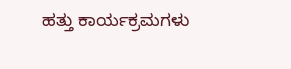ಹತ್ತು ಕಾರ್ಯಕ್ರಮಗಳು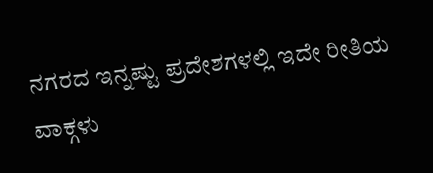ನಗರದ ಇನ್ನಷ್ಟು ಪ್ರದೇಶಗಳಲ್ಲಿ ಇದೇ ರೀತಿಯ ವಾಕ್ಗಳು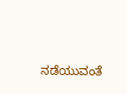ನಡೆಯುವಂತೆ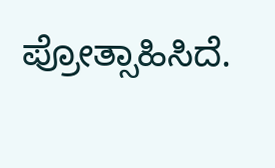ಪ್ರೋತ್ಸಾಹಿಸಿದೆ.